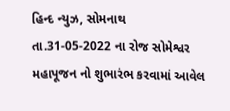હિન્દ ન્યુઝ, સોમનાથ
તા.31-05-2022 ના રોજ સોમેશ્વર મહાપૂજન નો શુભારંભ કરવામાં આવેલ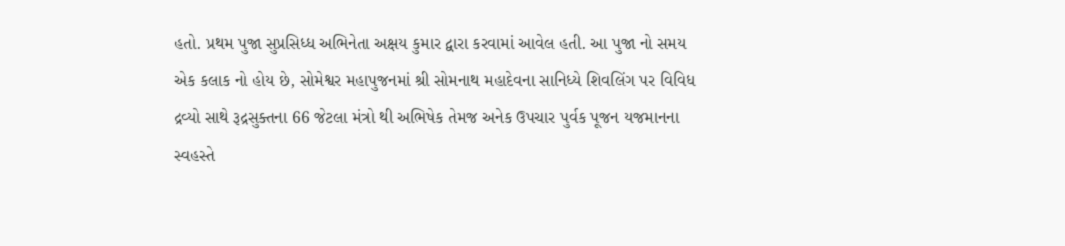હતો. પ્રથમ પુજા સુપ્રસિધ્ધ અભિનેતા અક્ષય કુમાર દ્વારા કરવામાં આવેલ હતી. આ પુજા નો સમય એક કલાક નો હોય છે, સોમેશ્વર મહાપુજનમાં શ્રી સોમનાથ મહાદેવના સાનિધ્યે શિવલિંગ પર વિવિધ દ્રવ્યો સાથે રૂદ્રસુક્તના 66 જેટલા મંત્રો થી અભિષેક તેમજ અનેક ઉપચાર પુર્વક પૂજન યજમાનના સ્વહસ્તે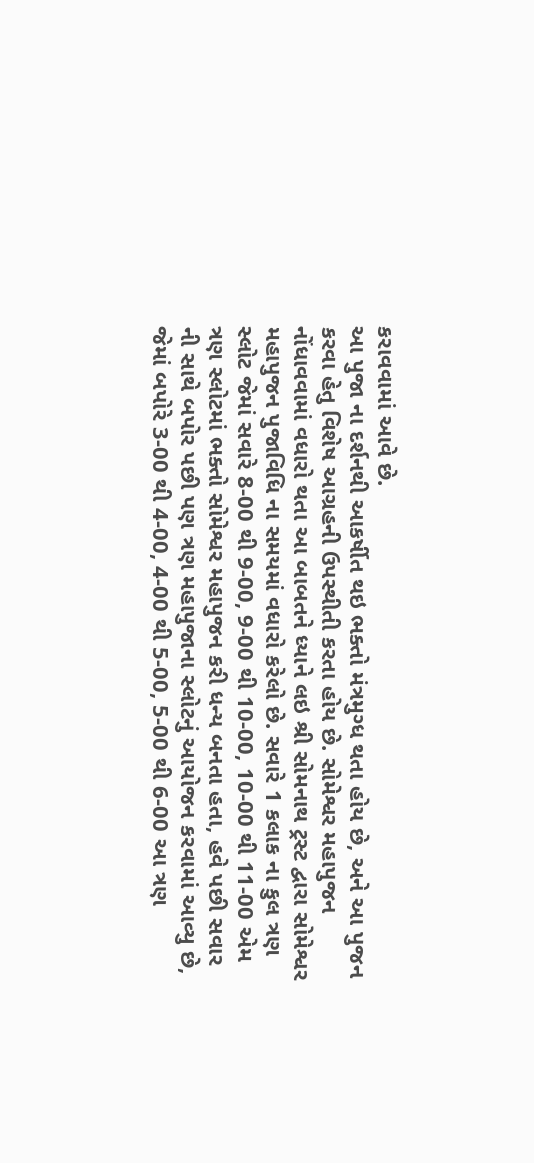કરાવવામાં આવે છે.
આ પુજા ના દર્શનથી આકર્ષીત થઇ ભક્તો મંત્રમુગ્ધ થતા હોય છે, અને આ પુજન કરવા હેતુ વિશેષ આગ્રહની ઉપસ્થીતી કરતા હોય છે. સોમેશ્વર મહાપુજન નોંધાવવામાં વધારો થતા આ બાબતને ધ્યાને લઇ શ્રી સોમનાથ ટ્રસ્ટ દ્વારા સોમેશ્વર મહાપુજન પુજાવિધિ ના સમયમાં વધારો કરેલો છે. સવારે 1 કલાક ના કુલ ત્રણ સ્લોટ જેમાં સવારે 8-00 થી 9-00, 9-00 થી 10-00, 10-00 થી 11-00 એમ ત્રણ સ્લોટમાં ભક્તો સોમેશ્વર મહાપુજન કરી ધન્ય બનતા હતા, હવે પછી સવાર ની સાથે બપોર પછી પણ ત્રણ મહાપુજાના સ્લોટનું આયોજન કરવામાં આવ્યુ છે, જેમાં બપોરે 3-00 થી 4-00, 4-00 થી 5-00, 5-00 થી 6-00 આ ત્રણ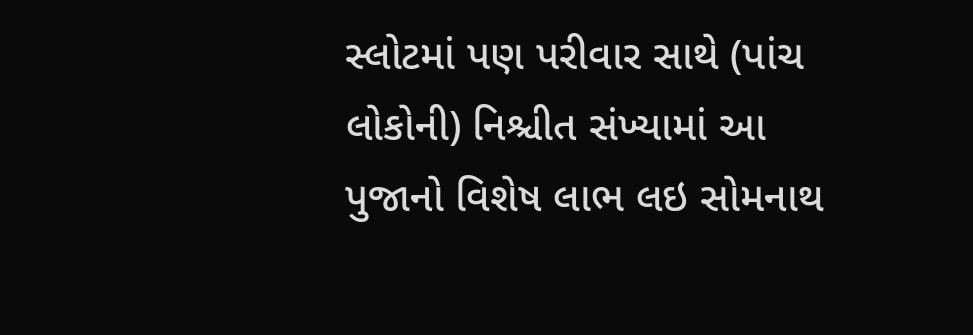સ્લોટમાં પણ પરીવાર સાથે (પાંચ લોકોની) નિશ્ચીત સંખ્યામાં આ પુજાનો વિશેષ લાભ લઇ સોમનાથ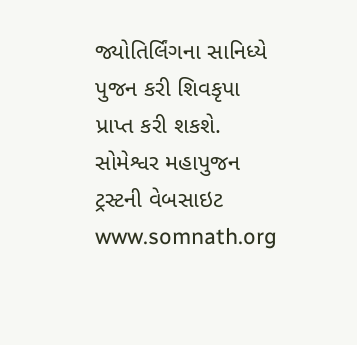જ્યોતિર્લિંગના સાનિધ્યે પુજન કરી શિવકૃપા પ્રાપ્ત કરી શકશે.
સોમેશ્વર મહાપુજન ટ્રસ્ટની વેબસાઇટ www.somnath.org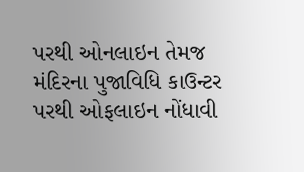પરથી ઓનલાઇન તેમજ મંદિરના પુજાવિધિ કાઉન્ટર પરથી ઓફલાઇન નોંધાવી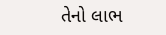તેનો લાભ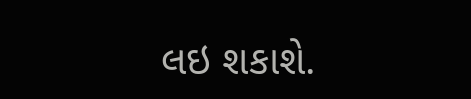લઇ શકાશે.